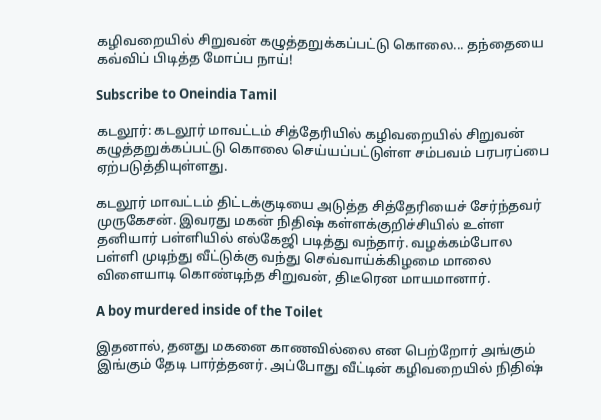கழிவறையில் சிறுவன் கழுத்தறுக்கப்பட்டு கொலை... தந்தையை கவ்விப் பிடித்த மோப்ப நாய்!

Subscribe to Oneindia Tamil

கடலூர்: கடலூர் மாவட்டம் சித்தேரியில் கழிவறையில் சிறுவன் கழுத்தறுக்கப்பட்டு கொலை செய்யப்பட்டுள்ள சம்பவம் பரபரப்பை ஏற்படுத்தியுள்ளது.

கடலூர் மாவட்டம் திட்டக்குடியை அடுத்த சித்தேரியைச் சேர்ந்தவர் முருகேசன். இவரது மகன் நிதிஷ் கள்ளக்குறிச்சியில் உள்ள தனியார் பள்ளியில் எல்கேஜி படித்து வந்தார். வழக்கம்போல பள்ளி முடிந்து வீட்டுக்கு வந்து செவ்வாய்க்கிழமை மாலை விளையாடி கொண்டிந்த சிறுவன், திடீரென மாயமானார்.

A boy murdered inside of the Toilet

இதனால், தனது மகனை காணவில்லை என பெற்றோர் அங்கும் இங்கும் தேடி பார்த்தனர். அப்போது வீட்டின் கழிவறையில் நிதிஷ்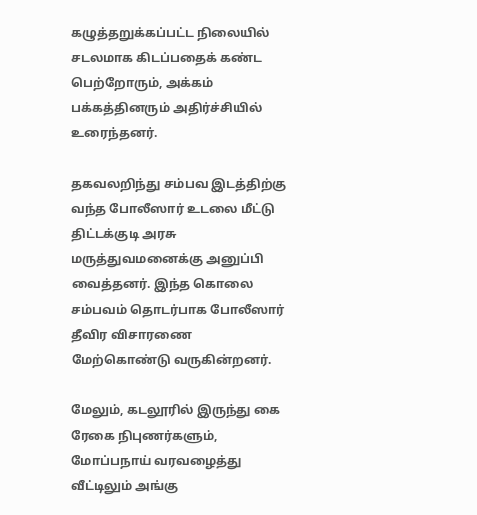கழுத்தறுக்கப்பட்ட நிலையில் சடலமாக கிடப்பதைக் கண்ட பெற்றோரும், அக்கம் பக்கத்தினரும் அதிர்ச்சியில் உரைந்தனர்.

தகவலறிந்து சம்பவ இடத்திற்கு வந்த போலீஸார் உடலை மீட்டு திட்டக்குடி அரசு மருத்துவமனைக்கு அனுப்பி வைத்தனர். இந்த கொலை சம்பவம் தொடர்பாக போலீஸார் தீவிர விசாரணை மேற்கொண்டு வருகின்றனர்.

மேலும், கடலூரில் இருந்து கை ரேகை நிபுணர்களும், மோப்பநாய் வரவழைத்து வீட்டிலும் அங்கு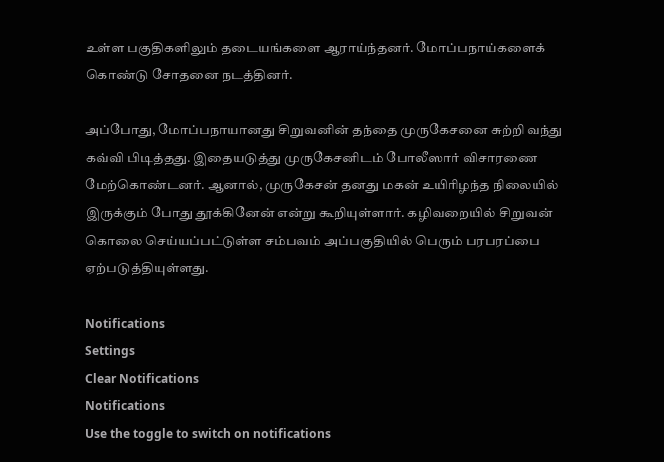உள்ள பகுதிகளிலும் தடையங்களை ஆராய்ந்தனர். மோப்பநாய்களைக் கொண்டு சோதனை நடத்தினர்.

அப்போது, மோப்பநாயானது சிறுவனின் தந்தை முருகேசனை சுற்றி வந்து கவ்வி பிடித்தது. இதையடுத்து முருகேசனிடம் போலீஸார் விசாரணை மேற்கொண்டனர். ஆனால், முருகேசன் தனது மகன் உயிரிழந்த நிலையில் இருக்கும் போது தூக்கினேன் என்று கூறியுள்ளார். கழிவறையில் சிறுவன் கொலை செய்யப்பட்டுள்ள சம்பவம் அப்பகுதியில் பெரும் பரபரப்பை ஏற்படுத்தியுள்ளது.

Notifications
Settings
Clear Notifications
Notifications
Use the toggle to switch on notifications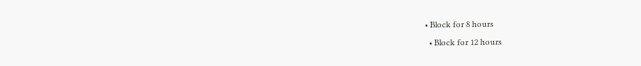• Block for 8 hours
  • Block for 12 hours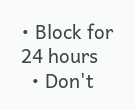• Block for 24 hours
  • Don't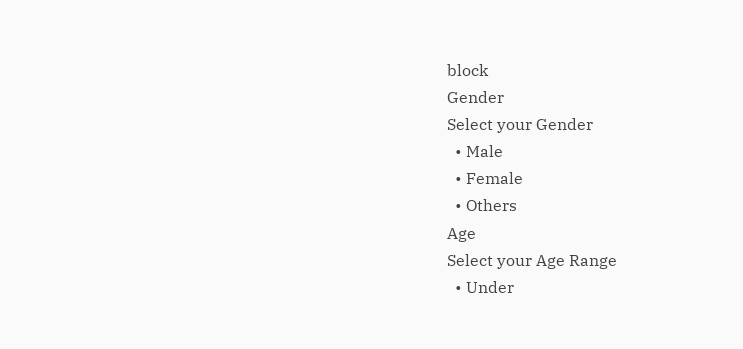block
Gender
Select your Gender
  • Male
  • Female
  • Others
Age
Select your Age Range
  • Under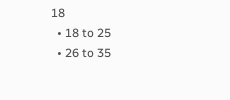18
  • 18 to 25
  • 26 to 35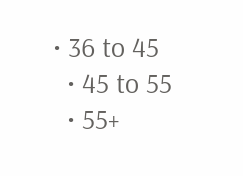• 36 to 45
  • 45 to 55
  • 55+